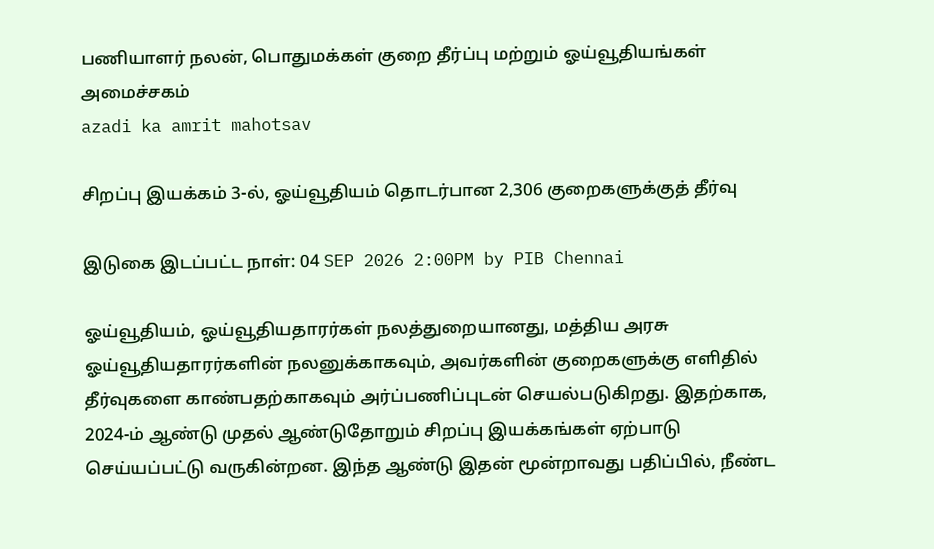பணியாளர் நலன், பொதுமக்கள் குறை தீர்ப்பு மற்றும் ஓய்வூதியங்கள் அமைச்சகம்
azadi ka amrit mahotsav

சிறப்பு இயக்கம் 3-ல், ஓய்வூதியம் தொடர்பான 2,306 குறைகளுக்குத் தீர்வு

இடுகை இடப்பட்ட நாள்: 04 SEP 2026 2:00PM by PIB Chennai

ஓய்வூதியம், ஓய்வூதியதாரர்கள் நலத்துறையானது, மத்திய அரசு ஓய்வூதியதாரர்களின் நலனுக்காகவும், அவர்களின் குறைகளுக்கு எளிதில் தீர்வுகளை காண்பதற்காகவும் அர்ப்பணிப்புடன் செயல்படுகிறது. இதற்காக, 2024-ம் ஆண்டு முதல் ஆண்டுதோறும் சிறப்பு இயக்கங்கள் ஏற்பாடு செய்யப்பட்டு வருகின்றன. இந்த ஆண்டு இதன் மூன்றாவது பதிப்பில், நீண்ட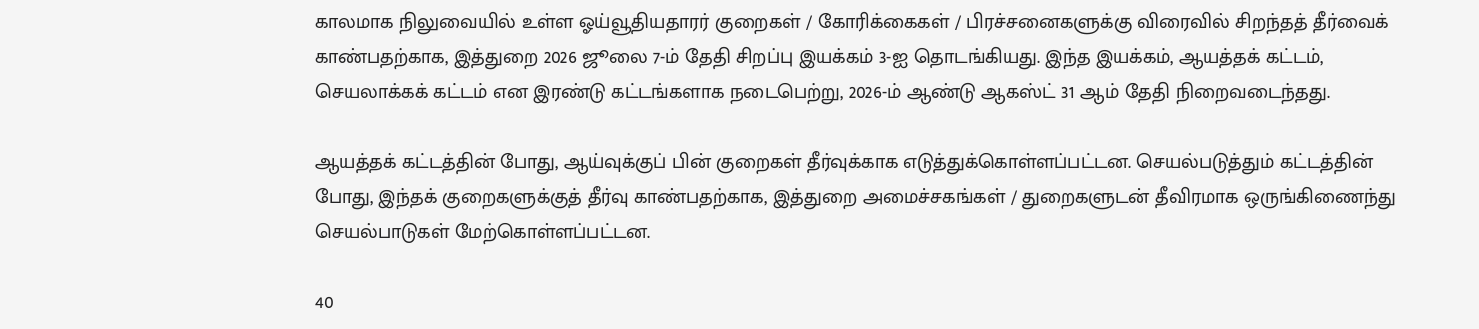காலமாக நிலுவையில் உள்ள ஓய்வூதியதாரர் குறைகள் / கோரிக்கைகள் / பிரச்சனைகளுக்கு விரைவில் சிறந்தத் தீர்வைக் காண்பதற்காக, இத்துறை 2026 ஜூலை 7-ம் தேதி சிறப்பு இயக்கம் 3-ஐ தொடங்கியது. இந்த இயக்கம், ஆயத்தக் கட்டம், செயலாக்கக் கட்டம் என இரண்டு கட்டங்களாக நடைபெற்று, 2026-ம் ஆண்டு ஆகஸ்ட் 31 ஆம் தேதி நிறைவடைந்தது.

ஆயத்தக் கட்டத்தின் போது, ஆய்வுக்குப் பின் குறைகள் தீர்வுக்காக எடுத்துக்கொள்ளப்பட்டன. செயல்படுத்தும் கட்டத்தின் போது, இந்தக் குறைகளுக்குத் தீர்வு காண்பதற்காக, இத்துறை அமைச்சகங்கள் / துறைகளுடன் தீவிரமாக ஒருங்கிணைந்து செயல்பாடுகள் மேற்கொள்ளப்பட்டன.

40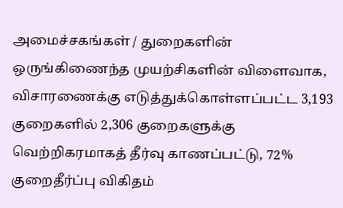அமைச்சகங்கள் / துறைகளின் ஒருங்கிணைந்த முயற்சிகளின் விளைவாக, விசாரணைக்கு எடுத்துக்கொள்ளப்பட்ட 3,193 குறைகளில் 2,306 குறைகளுக்கு வெற்றிகரமாகத் தீர்வு காணப்பட்டு, 72% குறைதீர்ப்பு விகிதம்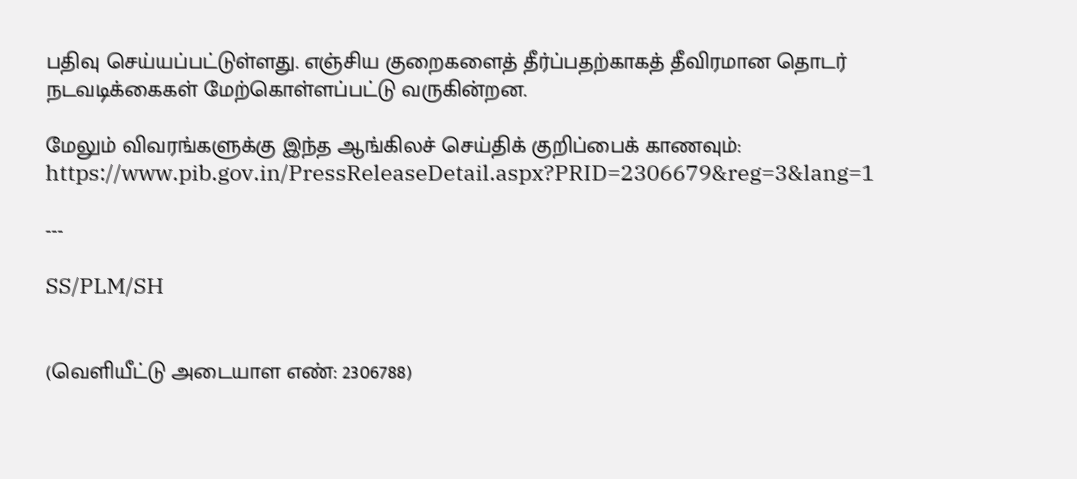பதிவு செய்யப்பட்டுள்ளது. எஞ்சிய குறைகளைத் தீர்ப்பதற்காகத் தீவிரமான தொடர் நடவடிக்கைகள் மேற்கொள்ளப்பட்டு வருகின்றன.

மேலும் விவரங்களுக்கு இந்த ஆங்கிலச் செய்திக் குறிப்பைக் காணவும்: https://www.pib.gov.in/PressReleaseDetail.aspx?PRID=2306679&reg=3&lang=1

---

SS/PLM/SH


(வெளியீட்டு அடையாள எண்: 2306788)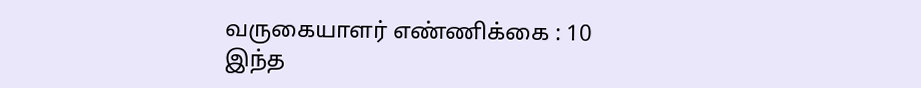வருகையாளர் எண்ணிக்கை : 10
இந்த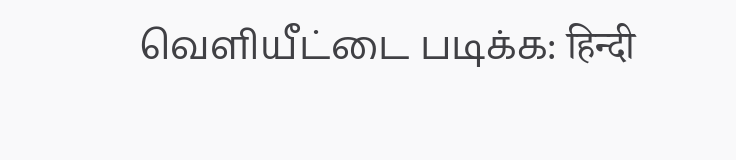வெளியீட்டை படிக்க: हिन्दी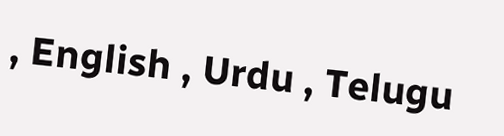, English , Urdu , Telugu